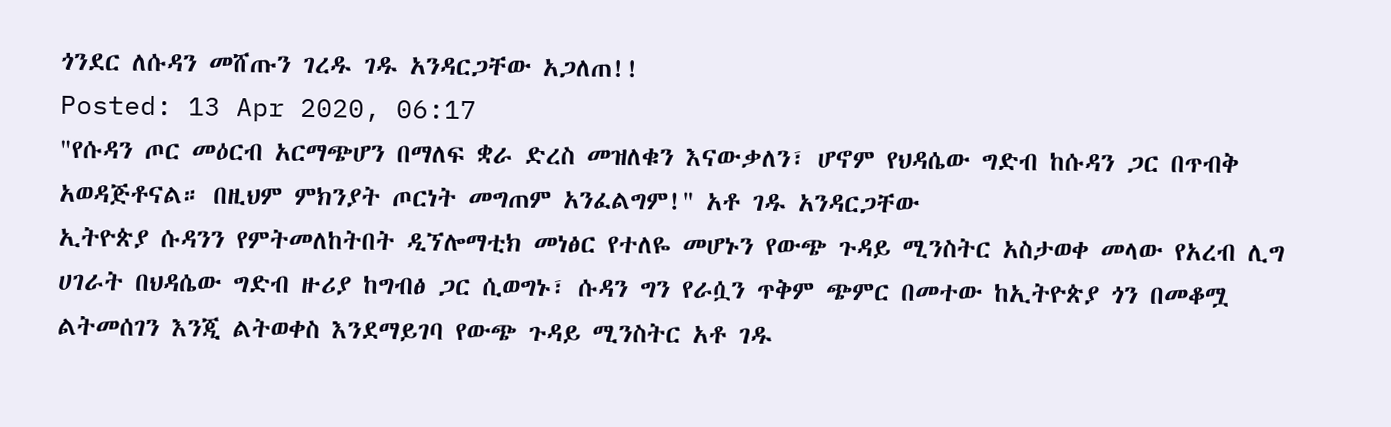ጎንደር ለሱዳን መሸጡን ገረዱ ገዱ አንዳርጋቸው አጋለጠ!!
Posted: 13 Apr 2020, 06:17
"የሱዳን ጦር መዕርብ አርማጭሆን በማለፍ ቋራ ድረስ መዝለቁን እናውቃለን፣ ሆኖም የህዳሴው ግድብ ከሱዳን ጋር በጥብቅ አወዳጅቶናል። በዚህም ምክንያት ጦርነት መግጠም አንፈልግም!" አቶ ገዱ አንዳርጋቸው
ኢትዮጵያ ሱዳንን የምትመለከትበት ዲኘሎማቲክ መነፅር የተለዬ መሆኑን የውጭ ጉዳይ ሚንስትር አስታወቀ መላው የአረብ ሊግ ሀገራት በህዳሴው ግድብ ዙሪያ ከግብፅ ጋር ሲወግኑ፣ ሱዳን ግን የራሷን ጥቅም ጭምር በመተው ከኢትዮጵያ ጎን በመቆሟ ልትመሰገን እንጂ ልትወቀስ እንደማይገባ የውጭ ጉዳይ ሚንስትር አቶ ገዱ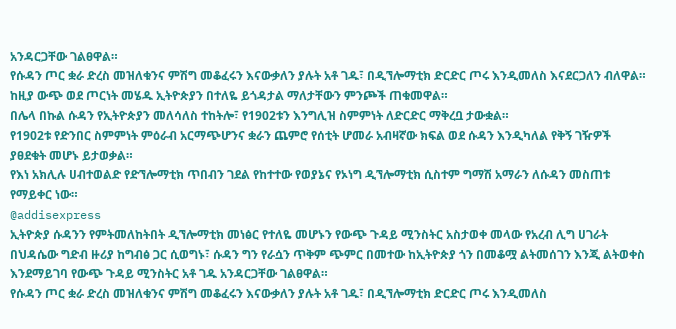አንዳርጋቸው ገልፀዋል።
የሱዳን ጦር ቋራ ድረስ መዝለቁንና ምሽግ መቆፈሩን እናውቃለን ያሉት አቶ ገዱ፣ በዲኘሎማቲክ ድርድር ጦሩ እንዲመለስ እናደርጋለን ብለዋል።
ከዚያ ውጭ ወደ ጦርነት መሄዱ ኢትዮጵያን በተለዬ ይጎዳታል ማለታቸውን ምንጮች ጠቁመዋል።
በሌላ በኩል ሱዳን የኢትዮጵያን መለሳለስ ተከትሎ፣ የ1902ቱን እንግሊዝ ስምምነት ለድርድር ማቅረቧ ታውቋል።
የ1902ቱ የድንበር ስምምነት ምዕራብ አርማጭሆንና ቋራን ጨምሮ የሰቲት ሆመራ አብዛኛው ክፍል ወደ ሱዳን እንዲካለል የቅኝ ገዥዎች ያፀደቁት መሆኑ ይታወቃል።
የእነ አክሊሉ ሀብተወልድ የድኘሎማቲክ ጥበብን ገደል የከተተው የወያኔና የኦነግ ዲኘሎማቲክ ሲስተም ግማሽ አማራን ለሱዳን መስጠቱ የማይቀር ነው።
@addisexpress
ኢትዮጵያ ሱዳንን የምትመለከትበት ዲኘሎማቲክ መነፅር የተለዬ መሆኑን የውጭ ጉዳይ ሚንስትር አስታወቀ መላው የአረብ ሊግ ሀገራት በህዳሴው ግድብ ዙሪያ ከግብፅ ጋር ሲወግኑ፣ ሱዳን ግን የራሷን ጥቅም ጭምር በመተው ከኢትዮጵያ ጎን በመቆሟ ልትመሰገን እንጂ ልትወቀስ እንደማይገባ የውጭ ጉዳይ ሚንስትር አቶ ገዱ አንዳርጋቸው ገልፀዋል።
የሱዳን ጦር ቋራ ድረስ መዝለቁንና ምሽግ መቆፈሩን እናውቃለን ያሉት አቶ ገዱ፣ በዲኘሎማቲክ ድርድር ጦሩ እንዲመለስ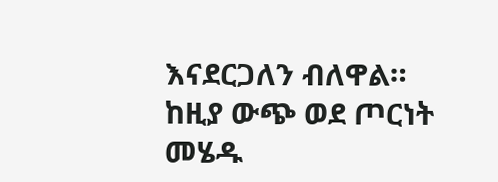እናደርጋለን ብለዋል።
ከዚያ ውጭ ወደ ጦርነት መሄዱ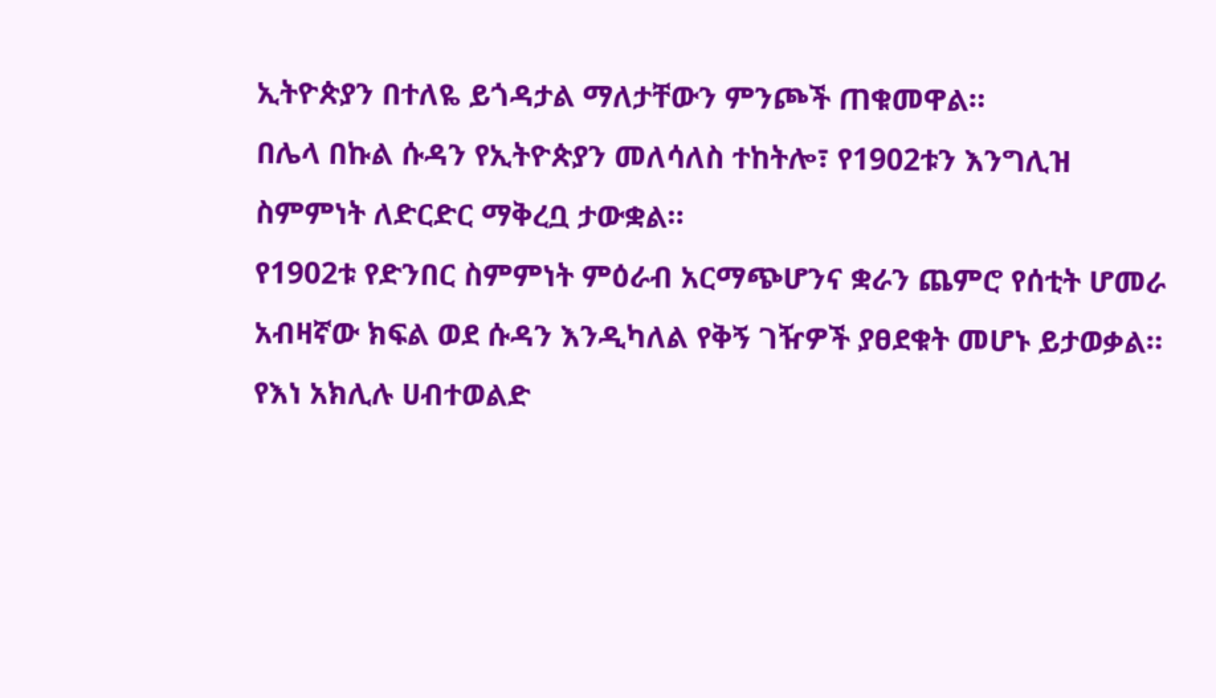ኢትዮጵያን በተለዬ ይጎዳታል ማለታቸውን ምንጮች ጠቁመዋል።
በሌላ በኩል ሱዳን የኢትዮጵያን መለሳለስ ተከትሎ፣ የ1902ቱን እንግሊዝ ስምምነት ለድርድር ማቅረቧ ታውቋል።
የ1902ቱ የድንበር ስምምነት ምዕራብ አርማጭሆንና ቋራን ጨምሮ የሰቲት ሆመራ አብዛኛው ክፍል ወደ ሱዳን እንዲካለል የቅኝ ገዥዎች ያፀደቁት መሆኑ ይታወቃል።
የእነ አክሊሉ ሀብተወልድ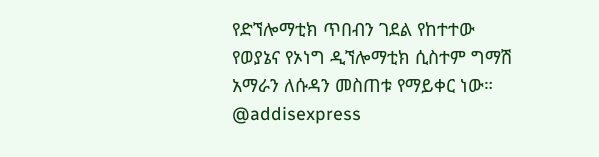የድኘሎማቲክ ጥበብን ገደል የከተተው የወያኔና የኦነግ ዲኘሎማቲክ ሲስተም ግማሽ አማራን ለሱዳን መስጠቱ የማይቀር ነው።
@addisexpress